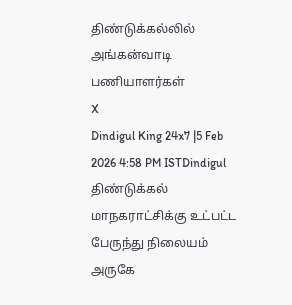திண்டுக்கல்லில் அங்கன்வாடி பணியாளர்கள்
X
Dindigul King 24x7 |5 Feb 2026 4:58 PM ISTDindigul
திண்டுக்கல் மாநகராட்சிக்கு உட்பட்ட பேருந்து நிலையம் அருகே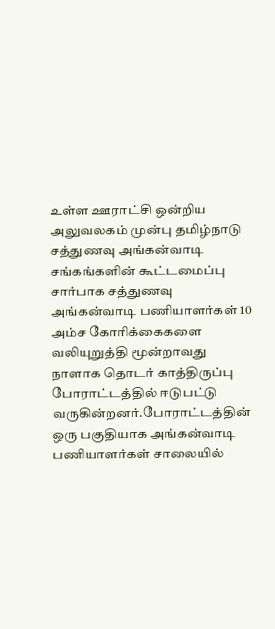உள்ள ஊராட்சி ஒன்றிய அலுவலகம் முன்பு தமிழ்நாடு சத்துணவு அங்கன்வாடி சங்கங்களின் கூட்டமைப்பு சார்பாக சத்துணவு அங்கன்வாடி பணியாளர்கள் 10 அம்ச கோரிக்கைகளை வலியுறுத்தி மூன்றாவது நாளாக தொடர் காத்திருப்பு போராட்டத்தில் ஈடுபட்டு வருகின்றனர்.போராட்டத்தின் ஒரு பகுதியாக அங்கன்வாடி பணியாளர்கள் சாலையில்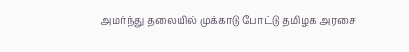அமர்ந்து தலையில் முக்காடு போட்டு தமிழக அரசை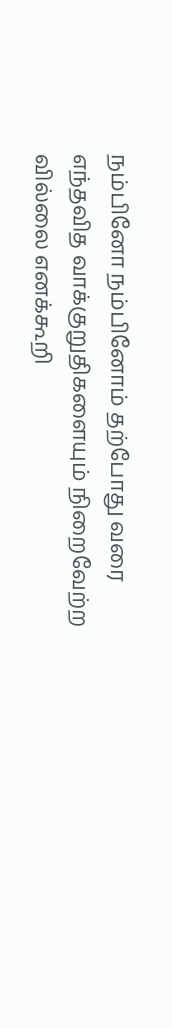நம்பினோ நம்பினோம் தற்போது வரை எந்தவித வாக்குறுதிகளையும் நிறைவேற்ற வில்லை எனக்கூறி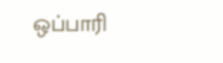ஒப்பாரி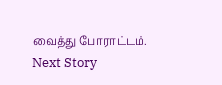வைத்து போராட்டம்.
Next Story